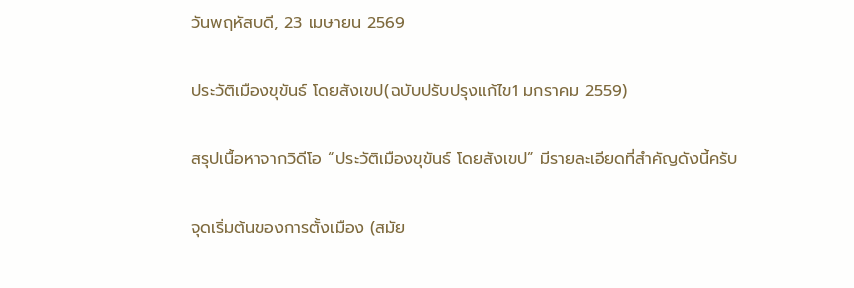วันพฤหัสบดี, 23 เมษายน 2569

ประวัติเมืองขุขันธ์ โดยสังเขป(ฉบับปรับปรุงแก้ไข1 มกราคม 2559)

สรุปเนื้อหาจากวิดีโอ “ประวัติเมืองขุขันธ์ โดยสังเขป” มีรายละเอียดที่สำคัญดังนี้ครับ

จุดเริ่มต้นของการตั้งเมือง (สมัย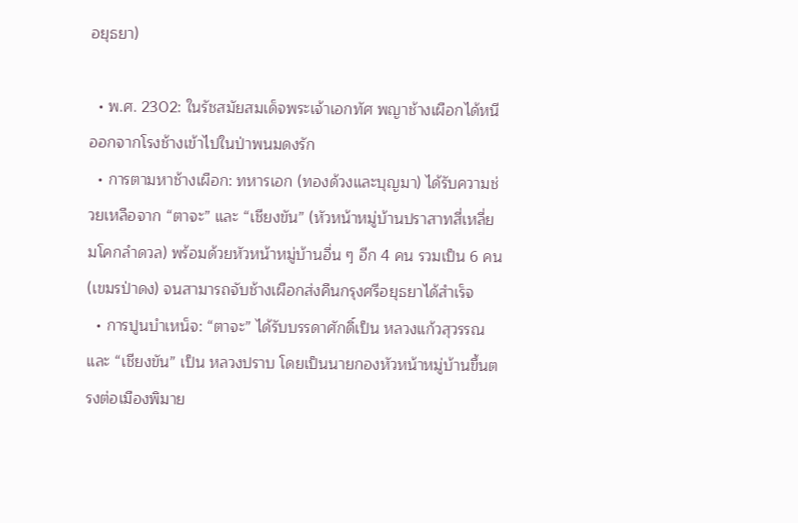อยุธยา)

  • พ.ศ. 2302: ในรัชสมัยสมเด็จพระเจ้าเอกทัศ พญาช้างเผือกได้หนีออกจากโรงช้างเข้าไปในป่าพนมดงรัก
  • การตามหาช้างเผือก: ทหารเอก (ทองด้วงและบุญมา) ได้รับความช่วยเหลือจาก “ตาจะ” และ “เชียงขัน” (หัวหน้าหมู่บ้านปราสาทสี่เหลี่ยมโคกลำดวล) พร้อมด้วยหัวหน้าหมู่บ้านอื่น ๆ อีก 4 คน รวมเป็น 6 คน (เขมรป่าดง) จนสามารถจับช้างเผือกส่งคืนกรุงศรีอยุธยาได้สำเร็จ
  • การปูนบำเหน็จ: “ตาจะ” ได้รับบรรดาศักดิ์เป็น หลวงแก้วสุวรรณ และ “เชียงขัน” เป็น หลวงปราบ โดยเป็นนายกองหัวหน้าหมู่บ้านขึ้นตรงต่อเมืองพิมาย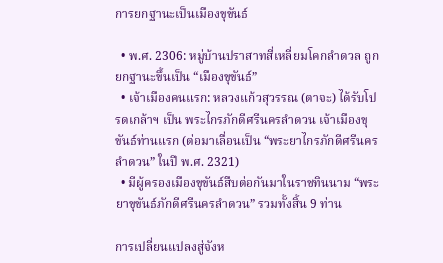การยกฐานะเป็นเมืองขุขันธ์

  • พ.ศ. 2306: หมู่บ้านปราสาทสี่เหลี่ยมโคกลำดวล ถูกยกฐานะขึ้นเป็น “เมืองขุขันธ์”
  • เจ้าเมืองคนแรก: หลวงแก้วสุวรรณ (ตาจะ) ได้รับโปรดเกล้าฯ เป็น พระไกรภักดีศรีนครลำดวน เจ้าเมืองขุขันธ์ท่านแรก (ต่อมาเลื่อนเป็น “พระยาไกรภักดีศรีนครลำดวน” ในปี พ.ศ. 2321)
  • มีผู้ครองเมืองขุขันธ์สืบต่อกันมาในราชทินนาม “พระยาขุขันธ์ภักดีศรีนครลำดวน” รวมทั้งสิ้น 9 ท่าน

การเปลี่ยนแปลงสู่จังห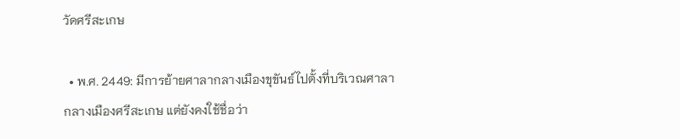วัดศรีสะเกษ

  • พ.ศ. 2449: มีการย้ายศาลากลางเมืองขุขันธ์ไปตั้งที่บริเวณศาลากลางเมืองศรีสะเกษ แต่ยังคงใช้ชื่อว่า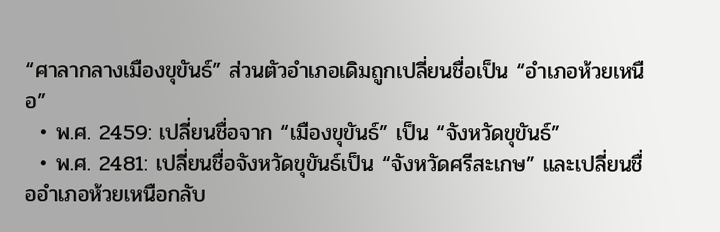“ศาลากลางเมืองขุขันธ์” ส่วนตัวอำเภอเดิมถูกเปลี่ยนชื่อเป็น “อำเภอห้วยเหนือ”
  • พ.ศ. 2459: เปลี่ยนชื่อจาก “เมืองขุขันธ์” เป็น “จังหวัดขุขันธ์”
  • พ.ศ. 2481: เปลี่ยนชื่อจังหวัดขุขันธ์เป็น “จังหวัดศรีสะเกษ” และเปลี่ยนชื่ออำเภอห้วยเหนือกลับ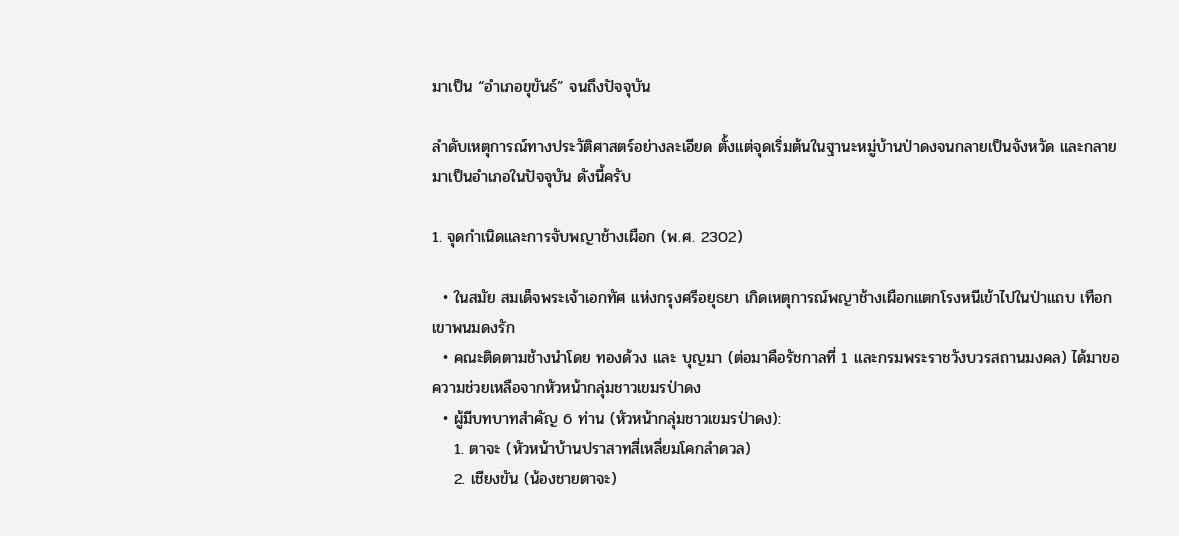มาเป็น “อำเภอขุขันธ์” จนถึงปัจจุบัน

ลำดับเหตุการณ์ทางประวัติศาสตร์อย่างละเอียด ตั้งแต่จุดเริ่มต้นในฐานะหมู่บ้านป่าดงจนกลายเป็นจังหวัด และกลายมาเป็นอำเภอในปัจจุบัน ดังนี้ครับ

1. จุดกำเนิดและการจับพญาช้างเผือก (พ.ศ. 2302)

  • ในสมัย สมเด็จพระเจ้าเอกทัศ แห่งกรุงศรีอยุธยา เกิดเหตุการณ์พญาช้างเผือกแตกโรงหนีเข้าไปในป่าแถบ เทือกเขาพนมดงรัก
  • คณะติดตามช้างนำโดย ทองด้วง และ บุญมา (ต่อมาคือรัชกาลที่ 1 และกรมพระราชวังบวรสถานมงคล) ได้มาขอความช่วยเหลือจากหัวหน้ากลุ่มชาวเขมรป่าดง
  • ผู้มีบทบาทสำคัญ 6 ท่าน (หัวหน้ากลุ่มชาวเขมรป่าดง):
    1. ตาจะ (หัวหน้าบ้านปราสาทสี่เหลี่ยมโคกลำดวล)
    2. เชียงขัน (น้องชายตาจะ)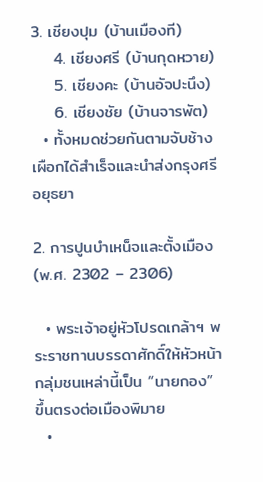3. เชียงปุม (บ้านเมืองที)
    4. เชียงศรี (บ้านกุดหวาย)
    5. เชียงคะ (บ้านอัจปะนึง)
    6. เชียงชัย (บ้านจารพัต)
  • ทั้งหมดช่วยกันตามจับช้างเผือกได้สำเร็จและนำส่งกรุงศรีอยุธยา

2. การปูนบำเหน็จและตั้งเมือง (พ.ศ. 2302 – 2306)

  • พระเจ้าอยู่หัวโปรดเกล้าฯ พระราชทานบรรดาศักดิ์ให้หัวหน้ากลุ่มชนเหล่านี้เป็น “นายกอง” ขึ้นตรงต่อเมืองพิมาย
  •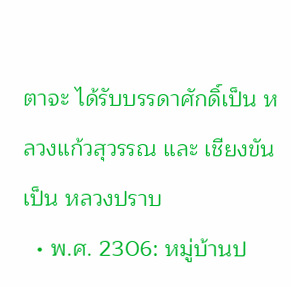ตาจะ ได้รับบรรดาศักดิ์เป็น หลวงแก้วสุวรรณ และ เชียงขัน เป็น หลวงปราบ
  • พ.ศ. 2306: หมู่บ้านป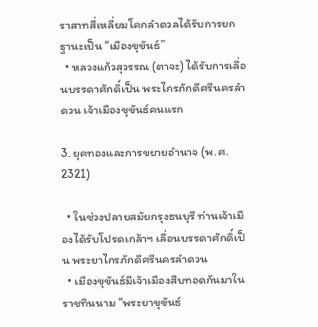ราสาทสี่เหลี่ยมโคกลำดวลได้รับการยกฐานะเป็น “เมืองขุขันธ์”
  • หลวงแก้วสุวรรณ (ตาจะ) ได้รับการเลื่อนบรรดาศักดิ์เป็น พระไกรภักดีศรีนครลำดวน เจ้าเมืองขุขันธ์คนแรก

3. ยุคทองและการขยายอำนาจ (พ.ศ. 2321)

  • ในช่วงปลายสมัยกรุงธนบุรี ท่านเจ้าเมืองได้รับโปรดเกล้าฯ เลื่อนบรรดาศักดิ์เป็น พระยาไกรภักดีศรีนครลำดวน
  • เมืองขุขันธ์มีเจ้าเมืองสืบทอดกันมาในราชทินนาม “พระยาขุขันธ์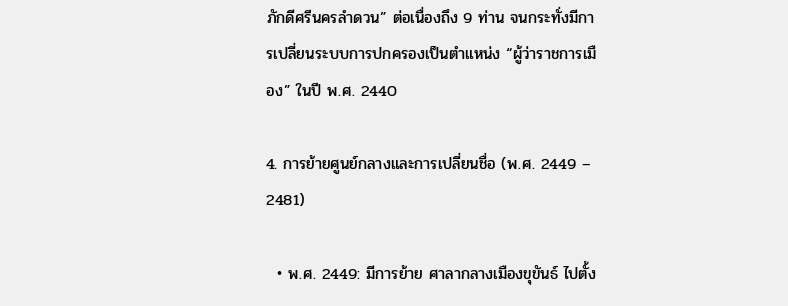ภักดีศรีนครลำดวน” ต่อเนื่องถึง 9 ท่าน จนกระทั่งมีการเปลี่ยนระบบการปกครองเป็นตำแหน่ง “ผู้ว่าราชการเมือง” ในปี พ.ศ. 2440

4. การย้ายศูนย์กลางและการเปลี่ยนชื่อ (พ.ศ. 2449 – 2481)

  • พ.ศ. 2449: มีการย้าย ศาลากลางเมืองขุขันธ์ ไปตั้ง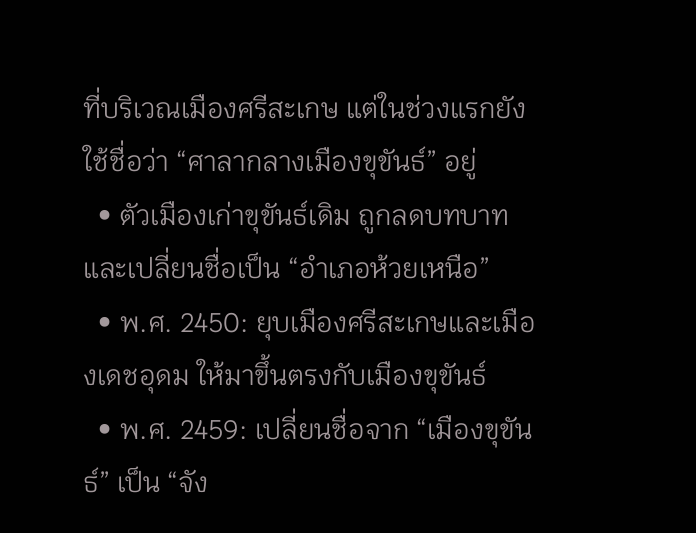ที่บริเวณเมืองศรีสะเกษ แต่ในช่วงแรกยังใช้ชื่อว่า “ศาลากลางเมืองขุขันธ์” อยู่
  • ตัวเมืองเก่าขุขันธ์เดิม ถูกลดบทบาทและเปลี่ยนชื่อเป็น “อำเภอห้วยเหนือ”
  • พ.ศ. 2450: ยุบเมืองศรีสะเกษและเมืองเดชอุดม ให้มาขึ้นตรงกับเมืองขุขันธ์
  • พ.ศ. 2459: เปลี่ยนชื่อจาก “เมืองขุขันธ์” เป็น “จัง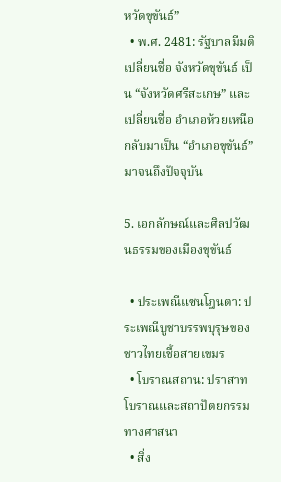หวัดขุขันธ์”
  • พ.ศ. 2481: รัฐบาลมีมติเปลี่ยนชื่อ จังหวัดขุขันธ์ เป็น “จังหวัดศรีสะเกษ” และเปลี่ยนชื่อ อำเภอห้วยเหนือ กลับมาเป็น “อำเภอขุขันธ์” มาจนถึงปัจจุบัน

5. เอกลักษณ์และศิลปวัฒนธรรมของเมืองขุขันธ์

  • ประเพณีแซนโฎนตา: ประเพณีบูชาบรรพบุรุษของชาวไทยเชื้อสายเขมร
  • โบราณสถาน: ปราสาทโบราณและสถาปัตยกรรมทางศาสนา
  • สิ่ง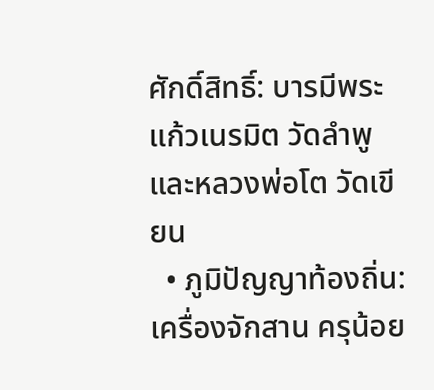ศักดิ์สิทธิ์: บารมีพระแก้วเนรมิต วัดลำพู และหลวงพ่อโต วัดเขียน
  • ภูมิปัญญาท้องถิ่น: เครื่องจักสาน ครุน้อย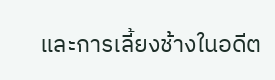และการเลี้ยงช้างในอดีต